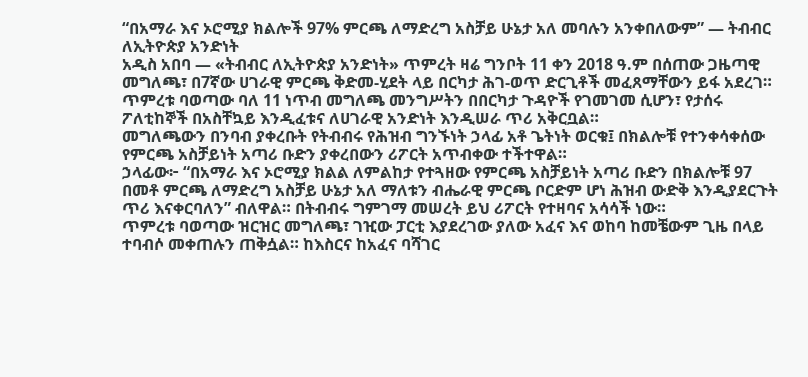“በአማራ እና ኦሮሚያ ክልሎች 97% ምርጫ ለማድረግ አስቻይ ሁኔታ አለ መባሉን አንቀበለውም” — ትብብር ለኢትዮጵያ አንድነት
አዲስ አበባ — «ትብብር ለኢትዮጵያ አንድነት» ጥምረት ዛሬ ግንቦት 11 ቀን 2018 ዓ.ም በሰጠው ጋዜጣዊ መግለጫ፣ በ7ኛው ሀገራዊ ምርጫ ቅድመ-ሂደት ላይ በርካታ ሕገ-ወጥ ድርጊቶች መፈጸማቸውን ይፋ አደረገ።
ጥምረቱ ባወጣው ባለ 11 ነጥብ መግለጫ መንግሥትን በበርካታ ጉዳዮች የገመገመ ሲሆን፣ የታሰሩ ፖለቲከኞች በአስቸኳይ እንዲፈቱና ለሀገራዊ አንድነት እንዲሠራ ጥሪ አቅርቧል።
መግለጫውን በንባብ ያቀረቡት የትብብሩ የሕዝብ ግንኙነት ኃላፊ አቶ ጌትነት ወርቁ፤ በክልሎቹ የተንቀሳቀሰው የምርጫ አስቻይነት አጣሪ ቡድን ያቀረበውን ሪፖርት አጥብቀው ተችተዋል።
ኃላፊው፦ “በአማራ እና ኦሮሚያ ክልል ለምልከታ የተጓዘው የምርጫ አስቻይነት አጣሪ ቡድን በክልሎቹ 97 በመቶ ምርጫ ለማድረግ አስቻይ ሁኔታ አለ ማለቱን ብሔራዊ ምርጫ ቦርድም ሆነ ሕዝብ ውድቅ እንዲያደርጉት ጥሪ እናቀርባለን” ብለዋል። በትብብሩ ግምገማ መሠረት ይህ ሪፖርት የተዛባና አሳሳች ነው።
ጥምረቱ ባወጣው ዝርዝር መግለጫ፣ ገዢው ፓርቲ እያደረገው ያለው አፈና እና ወከባ ከመቼውም ጊዜ በላይ ተባብሶ መቀጠሉን ጠቅሷል። ከእስርና ከአፈና ባሻገር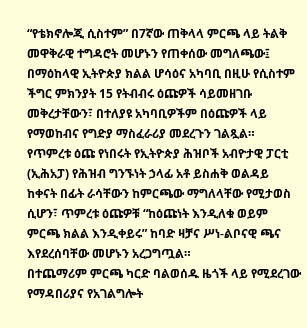“የቴክኖሎጂ ሲስተም” በ7ኛው ጠቅላላ ምርጫ ላይ ትልቅ መዋቅራዊ ተግዳሮት መሆኑን የጠቀሰው መግለጫው፤ በማዕከላዊ ኢትዮጵያ ክልል ሆሳዕና አካባቢ በዚሁ የሲስተም ችግር ምክንያት 15 የትብብሩ ዕጩዎች ሳይመዘገቡ መቅረታቸውን፣ በተለያዩ አካባቢዎችም በዕጩዎች ላይ የማወከብና የግድያ ማስፈራሪያ መደረጉን ገልጿል።
የጥምረቱ ዕጩ የነበሩት የኢትዮጵያ ሕዝቦች አብዮታዊ ፓርቲ (ኢሕአፓ) የሕዝብ ግንኙነት ኃላፊ አቶ ይስሐቅ ወልዳይ ከቀናት በፊት ራሳቸውን ከምርጫው ማግለላቸው የሚታወስ ሲሆን፣ ጥምረቱ ዕጩዎቹ “ከዕጩነት እንዲለቁ ወይም ምርጫ ክልል እንዲቀይሩ” ከባድ ዛቻና ሥነ-ልቦናዊ ጫና እየደረሰባቸው መሆኑን አረጋግጧል።
በተጨማሪም ምርጫ ካርድ ባልወሰዱ ዜጎች ላይ የሚደረገው የማዳበሪያና የአገልግሎት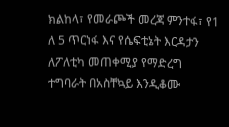ክልከላ፣ የመራጮች መረጃ ምንተፋ፣ የ1 ለ 5 ጥርነፋ እና የሴፍቲኔት እርዳታን ለፖለቲካ መጠቀሚያ የማድረግ ተግባራት በአስቸኳይ እንዲቆሙ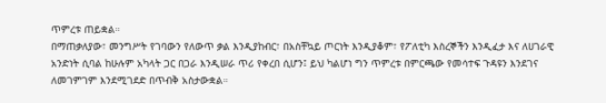ጥምረቱ ጠይቋል።
በማጠቃለያው፣ መንግሥት የገባውን የለውጥ ቃል እንዲያከብር፣ በአስቸኳይ ጦርነት እንዲያቆም፣ የፖለቲካ እስረኞችን እንዲፈታ እና ለሀገራዊ አንድነት ሲባል ከሁሉም አካላት ጋር በጋራ እንዲሠራ ጥሪ የቀረበ ሲሆን፤ ይህ ካልሆነ ግን ጥምረቱ በምርጫው የመሳተፍ ጉዳዩን እንደገና ለመገምገም እንደሚገደድ በጥብቅ አስታውቋል።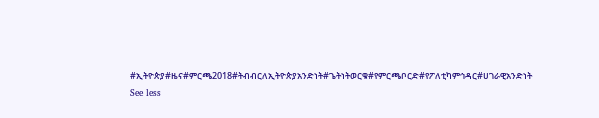#ኢትዮጵያ#ዜና#ምርጫ2018#ትብብርለኢትዮጵያአንድነት#ጌትነትወርቁ#የምርጫቦርድ#የፖለቲካምኅዳር#ሀገራዊአንድነት
See less